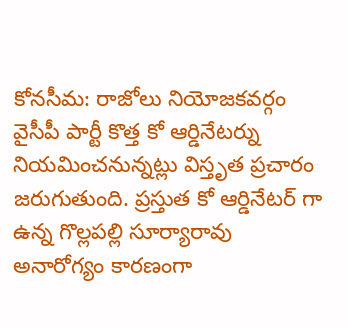కోనసీమ: రాజోలు నియోజకవర్గం వైసీపీ పార్టీ కొత్త కో ఆర్డినేటర్ను నియమించనున్నట్లు విస్తృత ప్రచారం జరుగుతుంది. ప్రస్తుత కో ఆర్డినేటర్ గా ఉన్న గొల్లపల్లి సూర్యారావు అనారోగ్యం కారణంగా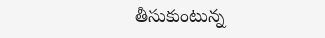తీసుకుంటున్న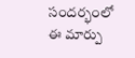సందర్భంలో ఈ మార్పు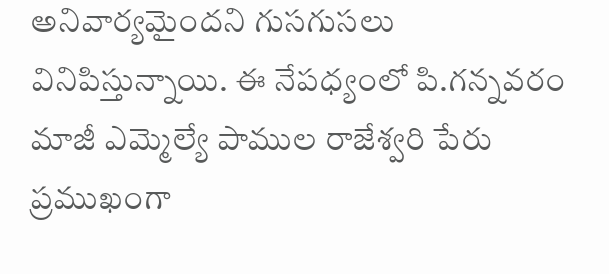అనివార్యమైందని గుసగుసలు వినిపిస్తున్నాయి. ఈ నేపధ్యంలో పి.గన్నవరం మాజీ ఎమ్మెల్యే పాముల రాజేశ్వరి పేరు ప్రముఖంగా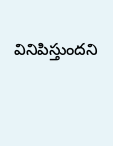వినిపిస్తుందని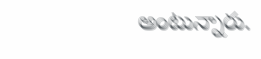అంటున్నారు.